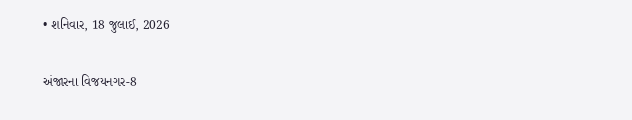• શનિવાર, 18 જુલાઈ, 2026

અંજારના વિજયનગર-8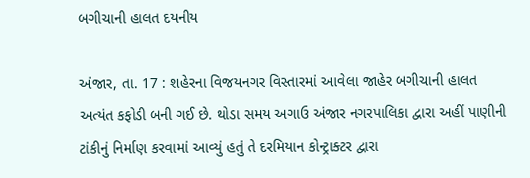બગીચાની હાલત દયનીય

અંજાર, તા. 17 : શહેરના વિજયનગર વિસ્તારમાં આવેલા જાહેર બગીચાની હાલત અત્યંત કફોડી બની ગઈ છે. થોડા સમય અગાઉ અંજાર નગરપાલિકા દ્વારા અહીં પાણીની ટાંકીનું નિર્માણ કરવામાં આવ્યું હતું તે દરમિયાન કોન્ટ્રાક્ટર દ્વારા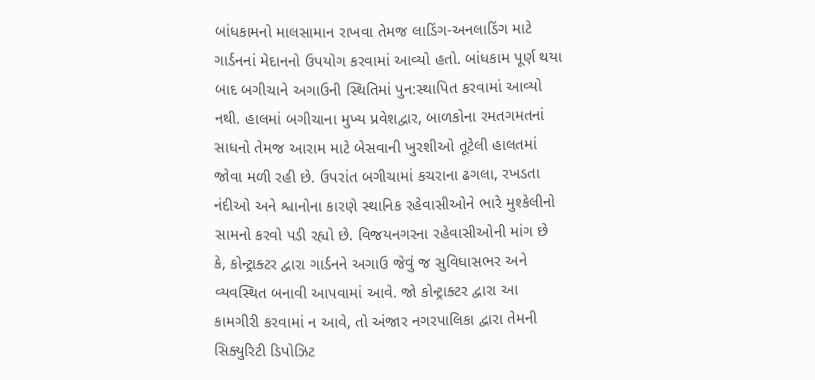બાંધકામનો માલસામાન રાખવા તેમજ લાડિંગ-અનલાડિંગ માટે ગાર્ડનનાં મેદાનનો ઉપયોગ કરવામાં આવ્યો હતો. બાંધકામ પૂર્ણ થયા બાદ બગીચાને અગાઉની સ્થિતિમાં પુન:સ્થાપિત કરવામાં આવ્યો નથી. હાલમાં બગીચાના મુખ્ય પ્રવેશદ્વાર, બાળકોના રમતગમતનાં સાધનો તેમજ આરામ માટે બેસવાની ખુરશીઓ તૂટેલી હાલતમાં જોવા મળી રહી છે. ઉપરાંત બગીચામાં કચરાના ઢગલા, રખડતા નંદીઓ અને શ્વાનોના કારણે સ્થાનિક રહેવાસીઓને ભારે મુશ્કેલીનો સામનો કરવો પડી રહ્યો છે. વિજયનગરના રહેવાસીઓની માંગ છે કે, કોન્ટ્રાક્ટર દ્વારા ગાર્ડનને અગાઉ જેવું જ સુવિધાસભર અને વ્યવસ્થિત બનાવી આપવામાં આવે. જો કોન્ટ્રાક્ટર દ્વારા આ કામગીરી કરવામાં ન આવે, તો અંજાર નગરપાલિકા દ્વારા તેમની સિક્યુરિટી ડિપોઝિટ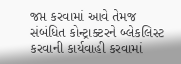જપ્ત કરવામાં આવે તેમજ સંબંધિત કોન્ટ્રાક્ટરને બ્લેકલિસ્ટ કરવાની કાર્યવાહી કરવામાં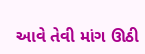આવે તેવી માંગ ઊઠી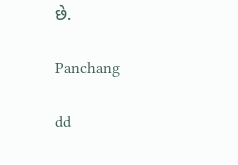છે.

Panchang

dd